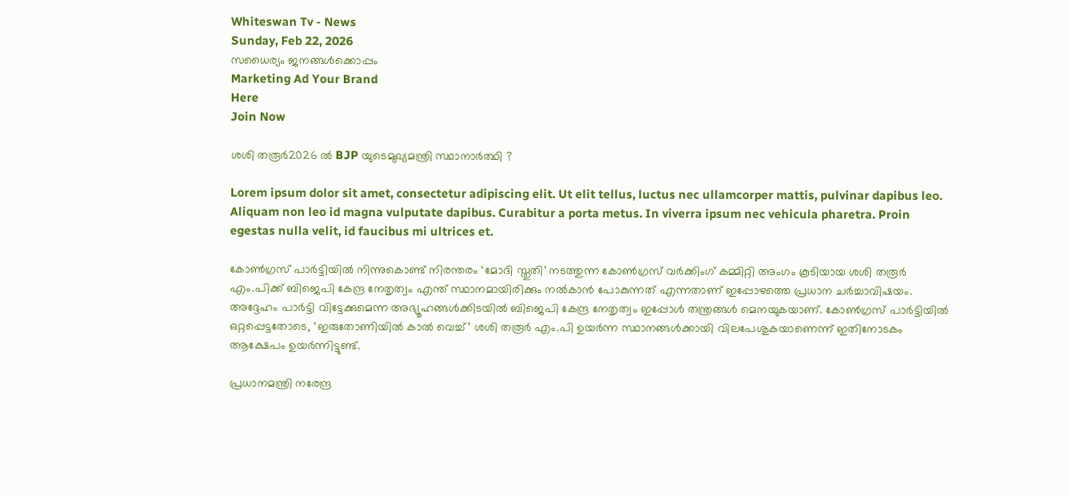Whiteswan Tv - News
Sunday, Feb 22, 2026
സധൈര്യം ജനങ്ങൾക്കൊപ്പം
Marketing Ad Your Brand
Here
Join Now

ശശി തരൂർ2026 ൽ BJP യുടെമുഖ്യമന്ത്രി സ്ഥാനാർത്ഥി ?

Lorem ipsum dolor sit amet, consectetur adipiscing elit. Ut elit tellus, luctus nec ullamcorper mattis, pulvinar dapibus leo. Aliquam non leo id magna vulputate dapibus. Curabitur a porta metus. In viverra ipsum nec vehicula pharetra. Proin egestas nulla velit, id faucibus mi ultrices et.

കോൺഗ്രസ് പാർട്ടിയിൽ നിന്നുകൊണ്ട് നിരന്തരം ‘മോദി സ്തുതി’ നടത്തുന്ന കോൺഗ്രസ് വർക്കിംഗ് കമ്മിറ്റി അംഗം കൂടിയായ ശശി തരൂർ എം.പിക്ക് ബിജെപി കേന്ദ്ര നേതൃത്വം എന്ത് സ്ഥാനമായിരിക്കും നൽകാൻ പോകുന്നത് എന്നതാണ് ഇപ്പോഴത്തെ പ്രധാന ചർച്ചാവിഷയം. അദ്ദേഹം പാർട്ടി വിട്ടേക്കുമെന്ന അഭ്യൂഹങ്ങൾക്കിടയിൽ ബിജെപി കേന്ദ്ര നേതൃത്വം ഇപ്പോൾ തന്ത്രങ്ങൾ മെനയുകയാണ്. കോൺഗ്രസ് പാർട്ടിയിൽ ഒറ്റപ്പെട്ടതോടെ, ‘ഇരുതോണിയിൽ കാൽ വെച്ച്’ ശശി തരൂർ എം.പി ഉയർന്ന സ്ഥാനങ്ങൾക്കായി വിലപേശുകയാണെന്ന് ഇതിനോടകം ആക്ഷേപം ഉയർന്നിട്ടുണ്ട്.

പ്രധാനമന്ത്രി നരേന്ദ്ര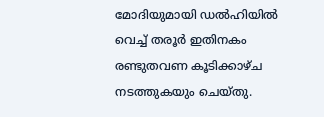മോദിയുമായി ഡൽഹിയിൽ വെച്ച് തരൂർ ഇതിനകം രണ്ടുതവണ കൂടിക്കാഴ്ച നടത്തുകയും ചെയ്തു.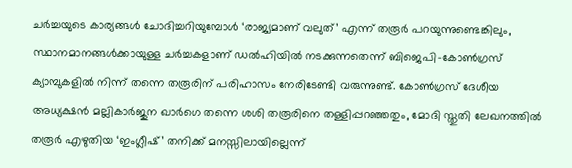ചർച്ചയുടെ കാര്യങ്ങൾ ചോദിച്ചറിയുമ്പോൾ ‘രാജ്യമാണ് വലുത്’ എന്ന് തരൂർ പറയുന്നുണ്ടെങ്കിലും, സ്ഥാനമാനങ്ങൾക്കായുള്ള ചർച്ചകളാണ് ഡൽഹിയിൽ നടക്കുന്നതെന്ന് ബിജെപി-കോൺഗ്രസ് ക്യാമ്പുകളിൽ നിന്ന് തന്നെ തരൂരിന് പരിഹാസം നേരിടേണ്ടി വരുന്നുണ്ട്. കോൺഗ്രസ് ദേശീയ അധ്യക്ഷൻ മല്ലികാർജുന ഖാർഗെ തന്നെ ശശി തരൂരിനെ തള്ളിപ്പറഞ്ഞതും, മോദി സ്തുതി ലേഖനത്തിൽ തരൂർ എഴുതിയ ‘ഇംഗ്ലീഷ്’ തനിക്ക് മനസ്സിലായില്ലെന്ന്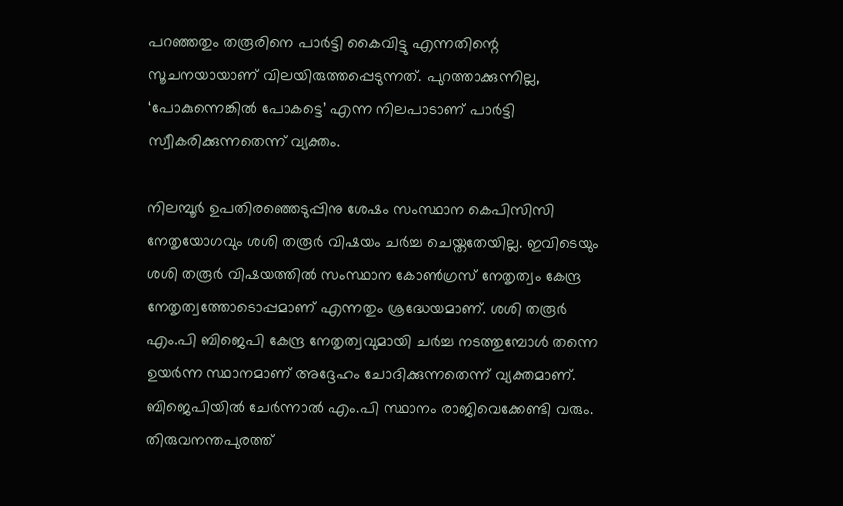പറഞ്ഞതും തരൂരിനെ പാർട്ടി കൈവിട്ടു എന്നതിന്റെ സൂചനയായാണ് വിലയിരുത്തപ്പെടുന്നത്. പുറത്താക്കുന്നില്ല, ‘പോകുന്നെങ്കിൽ പോകട്ടെ’ എന്ന നിലപാടാണ് പാർട്ടി സ്വീകരിക്കുന്നതെന്ന് വ്യക്തം.

നിലമ്പൂർ ഉപതിരഞ്ഞെടുപ്പിനു ശേഷം സംസ്ഥാന കെപിസിസി നേതൃയോഗവും ശശി തരൂർ വിഷയം ചർച്ച ചെയ്തതേയില്ല. ഇവിടെയും ശശി തരൂർ വിഷയത്തിൽ സംസ്ഥാന കോൺഗ്രസ് നേതൃത്വം കേന്ദ്ര നേതൃത്വത്തോടൊപ്പമാണ് എന്നതും ശ്രദ്ധേയമാണ്. ശശി തരൂർ എം.പി ബിജെപി കേന്ദ്ര നേതൃത്വവുമായി ചർച്ച നടത്തുമ്പോൾ തന്നെ ഉയർന്ന സ്ഥാനമാണ് അദ്ദേഹം ചോദിക്കുന്നതെന്ന് വ്യക്തമാണ്. ബിജെപിയിൽ ചേർന്നാൽ എം.പി സ്ഥാനം രാജിവെക്കേണ്ടി വരും. തിരുവനന്തപുരത്ത്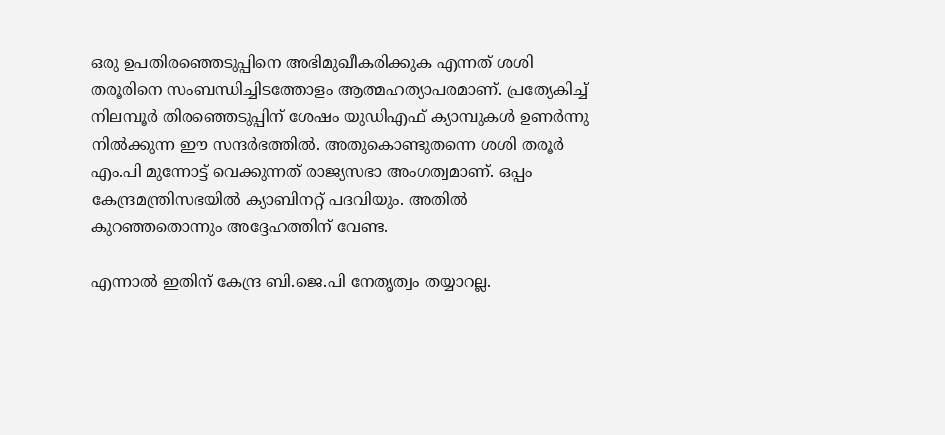ഒരു ഉപതിരഞ്ഞെടുപ്പിനെ അഭിമുഖീകരിക്കുക എന്നത് ശശി തരൂരിനെ സംബന്ധിച്ചിടത്തോളം ആത്മഹത്യാപരമാണ്. പ്രത്യേകിച്ച് നിലമ്പൂർ തിരഞ്ഞെടുപ്പിന് ശേഷം യുഡിഎഫ് ക്യാമ്പുകൾ ഉണർന്നു നിൽക്കുന്ന ഈ സന്ദർഭത്തിൽ. അതുകൊണ്ടുതന്നെ ശശി തരൂർ എം.പി മുന്നോട്ട് വെക്കുന്നത് രാജ്യസഭാ അംഗത്വമാണ്. ഒപ്പം കേന്ദ്രമന്ത്രിസഭയിൽ ക്യാബിനറ്റ് പദവിയും. അതിൽ കുറഞ്ഞതൊന്നും അദ്ദേഹത്തിന് വേണ്ട.

എന്നാൽ ഇതിന് കേന്ദ്ര ബി.ജെ.പി നേതൃത്വം തയ്യാറല്ല.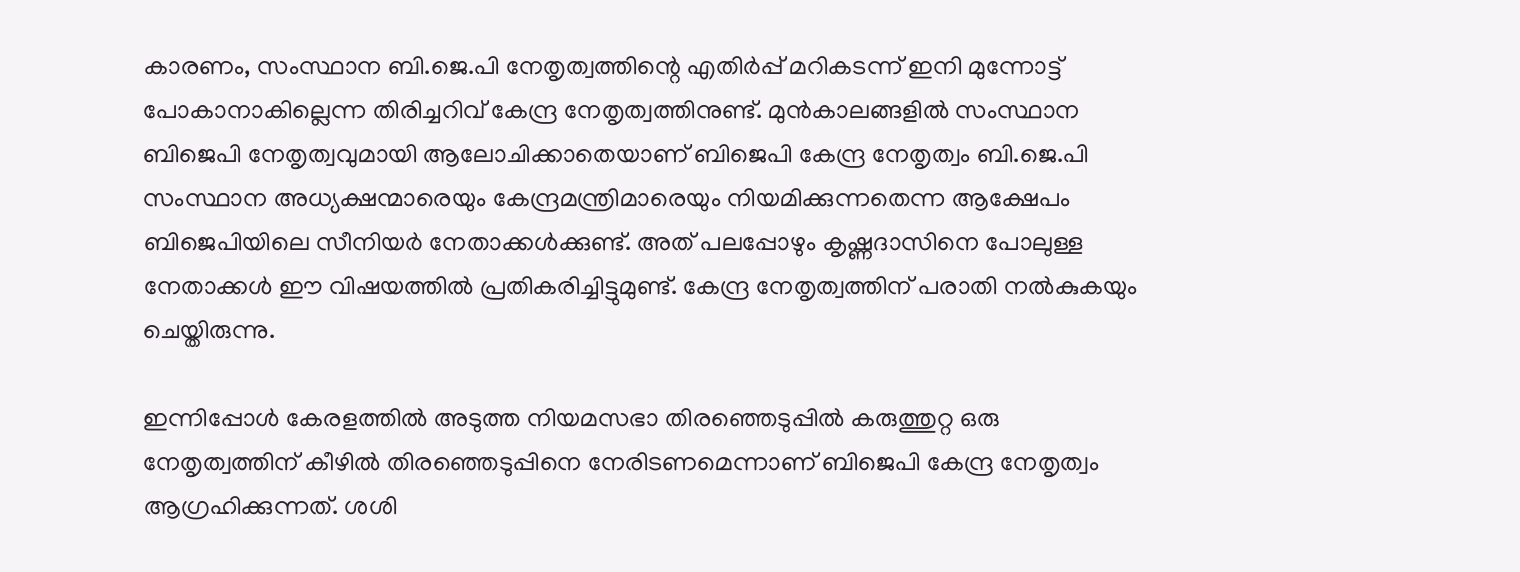കാരണം, സംസ്ഥാന ബി.ജെ.പി നേതൃത്വത്തിന്റെ എതിർപ്പ് മറികടന്ന് ഇനി മുന്നോട്ട് പോകാനാകില്ലെന്ന തിരിച്ചറിവ് കേന്ദ്ര നേതൃത്വത്തിനുണ്ട്. മുൻകാലങ്ങളിൽ സംസ്ഥാന ബിജെപി നേതൃത്വവുമായി ആലോചിക്കാതെയാണ് ബിജെപി കേന്ദ്ര നേതൃത്വം ബി.ജെ.പി സംസ്ഥാന അധ്യക്ഷന്മാരെയും കേന്ദ്രമന്ത്രിമാരെയും നിയമിക്കുന്നതെന്ന ആക്ഷേപം ബിജെപിയിലെ സീനിയർ നേതാക്കൾക്കുണ്ട്. അത് പലപ്പോഴും കൃഷ്ണദാസിനെ പോലുള്ള നേതാക്കൾ ഈ വിഷയത്തിൽ പ്രതികരിച്ചിട്ടുമുണ്ട്. കേന്ദ്ര നേതൃത്വത്തിന് പരാതി നൽകുകയും ചെയ്തിരുന്നു.

ഇന്നിപ്പോൾ കേരളത്തിൽ അടുത്ത നിയമസഭാ തിരഞ്ഞെടുപ്പിൽ കരുത്തുറ്റ ഒരു നേതൃത്വത്തിന് കീഴിൽ തിരഞ്ഞെടുപ്പിനെ നേരിടണമെന്നാണ് ബിജെപി കേന്ദ്ര നേതൃത്വം ആഗ്രഹിക്കുന്നത്. ശശി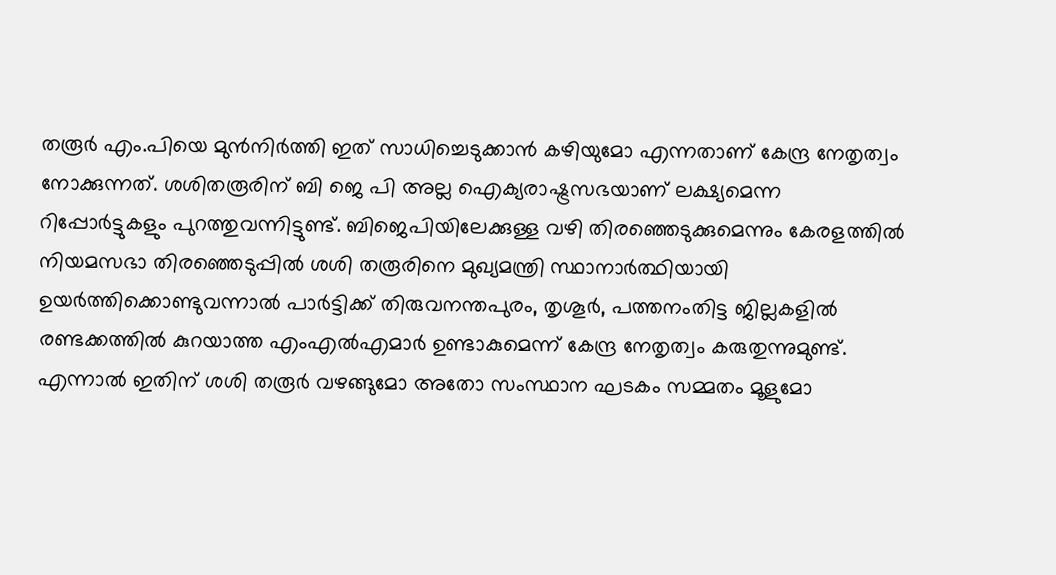തരൂർ എം.പിയെ മുൻനിർത്തി ഇത് സാധിച്ചെടുക്കാൻ കഴിയുമോ എന്നതാണ് കേന്ദ്ര നേതൃത്വം നോക്കുന്നത്. ശശിതരൂരിന് ബി ജെ പി അല്ല ഐക്യരാഷ്ട്രസഭയാണ് ലക്ഷ്യമെന്ന റിപ്പോർട്ടുകളും പുറത്തുവന്നിട്ടുണ്ട്. ബിജെപിയിലേക്കുള്ള വഴി തിരഞ്ഞെടുക്കുമെന്നും കേരളത്തിൽ നിയമസഭാ തിരഞ്ഞെടുപ്പിൽ ശശി തരൂരിനെ മുഖ്യമന്ത്രി സ്ഥാനാർത്ഥിയായി ഉയർത്തിക്കൊണ്ടുവന്നാൽ പാർട്ടിക്ക് തിരുവനന്തപുരം, തൃശൂർ, പത്തനംതിട്ട ജില്ലകളിൽ രണ്ടക്കത്തിൽ കുറയാത്ത എംഎൽഎമാർ ഉണ്ടാകുമെന്ന് കേന്ദ്ര നേതൃത്വം കരുതുന്നുമുണ്ട്. എന്നാൽ ഇതിന് ശശി തരൂർ വഴങ്ങുമോ അതോ സംസ്ഥാന ഘടകം സമ്മതം മൂളുമോ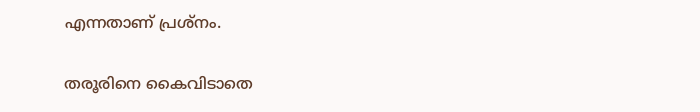എന്നതാണ് പ്രശ്നം.

തരൂരിനെ കൈവിടാതെ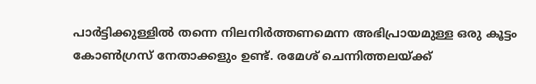പാർട്ടിക്കുള്ളിൽ തന്നെ നിലനിർത്തണമെന്ന അഭിപ്രായമുള്ള ഒരു കൂട്ടം കോൺഗ്രസ് നേതാക്കളും ഉണ്ട്. രമേശ് ചെന്നിത്തലയ്ക്ക്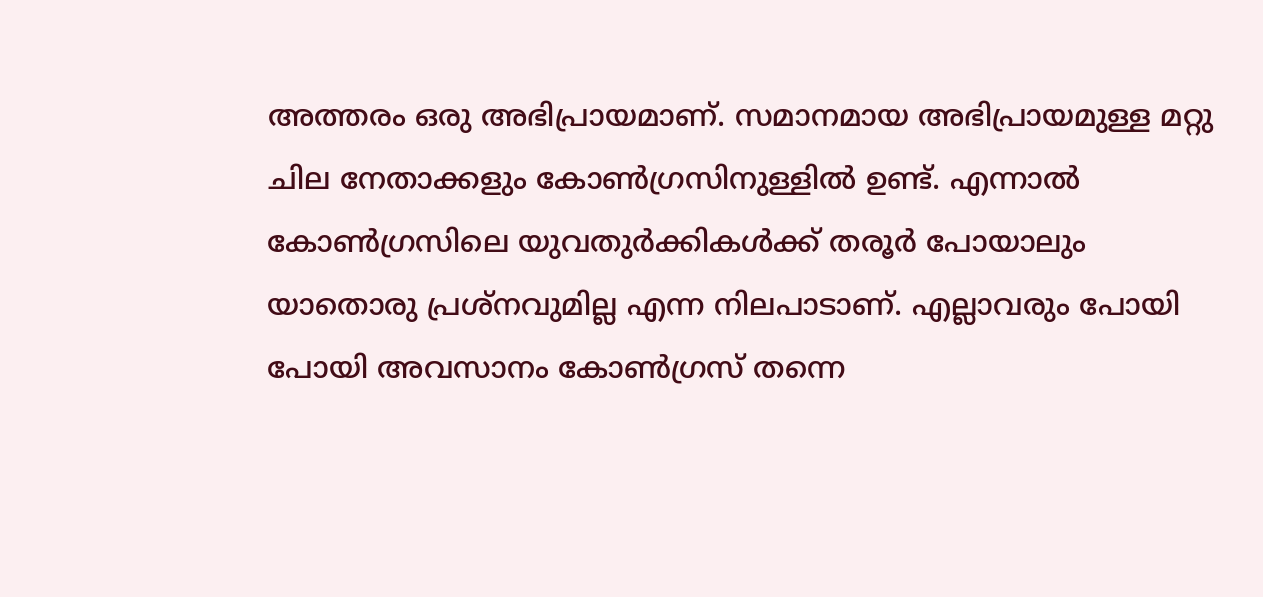അത്തരം ഒരു അഭിപ്രായമാണ്. സമാനമായ അഭിപ്രായമുള്ള മറ്റു ചില നേതാക്കളും കോൺഗ്രസിനുള്ളിൽ ഉണ്ട്. എന്നാൽ കോൺഗ്രസിലെ യുവതുർക്കികൾക്ക് തരൂർ പോയാലും യാതൊരു പ്രശ്നവുമില്ല എന്ന നിലപാടാണ്. എല്ലാവരും പോയി പോയി അവസാനം കോൺഗ്രസ് തന്നെ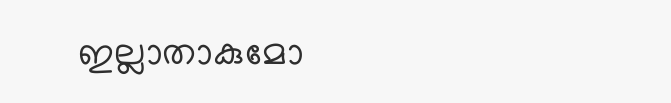ഇല്ലാതാകുമോ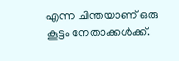എന്ന ചിന്തയാണ് ഒരു കൂട്ടം നേതാക്കൾക്ക്.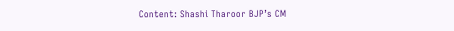Content: Shashi Tharoor BJP’s CM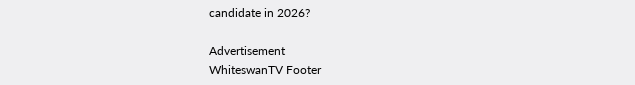candidate in 2026?

Advertisement
WhiteswanTV Footer